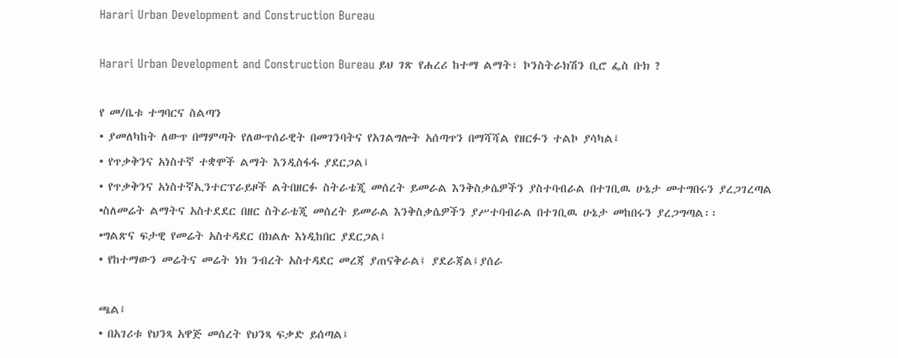Harari Urban Development and Construction Bureau

Harari Urban Development and Construction Bureau ይህ ገጽ የሐረሪ ከተማ ልማት፣ ኮንስትራክሽን ቢሮ ፌስ ቡክ ?

የ መ/ቤቱ ተግባርና ስልጣን
• ያመለካከት ለውጥ በማምጣት የለውጥሰራዊት በመገንባትና የአገልግሎት አሰጣጥን በማሻሻል የዘርፉን ተልኮ ያሳካል፤
• የጥቃቅንና አነስተኛ ተቋሞች ልማት እንዲስፋፋ ያደርጋል፤
• የጥቃቅንና አነስተኛኢንተርፕራይዞች ልትበዘርፉ ስትራቴጂ መሰረት ይመራል እንቅስቃሴዎችን ያስተባብራል በተገቢዉ ሁኔታ መተግበሩን ያረጋገረጣል
•ስለመሬት ልማትና አስተደደር በዘር ስትራቴጂ መሰረት ይመራል እንቅስቃሴዎችን ያሥተባብራል በተገቢዉ ሁኔታ መከበሩን ያረጋግጣል፡፡
•ግልጽና ፍታዊ የመሬት አስተዳደር በክልሉ እነዲከበር ያደርጋል፤
• የከተማውን መሬትና መሬት ነክ ንብረት አስተዳደር መረጃ ያጠናቅራል፤ ያደራጃል፤ያሰራ

ጫል፤
• በአገሪቱ የህንጻ አዋጅ መሰረት የህንጻ ፍቃድ ይሰጣል፤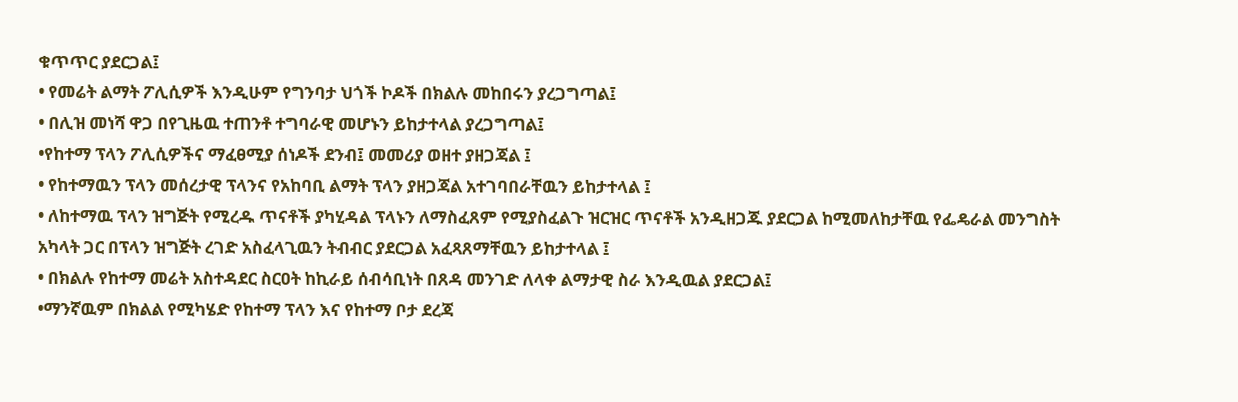ቁጥጥር ያደርጋል፤
• የመሬት ልማት ፖሊሲዎች እንዲሁም የግንባታ ህጎች ኮዶች በክልሉ መከበሩን ያረጋግጣል፤
• በሊዝ መነሻ ዋጋ በየጊዜዉ ተጠንቶ ተግባራዊ መሆኑን ይከታተላል ያረጋግጣል፤
•የከተማ ፕላን ፖሊሲዎችና ማፈፀሚያ ሰነዶች ደንብ፤ መመሪያ ወዘተ ያዘጋጃል ፤
• የከተማዉን ፕላን መሰረታዊ ፕላንና የአከባቢ ልማት ፕላን ያዘጋጃል አተገባበራቸዉን ይከታተላል ፤
• ለከተማዉ ፕላን ዝግጅት የሚረዱ ጥናቶች ያካሂዳል ፕላኑን ለማስፈጸም የሚያስፈልጉ ዝርዝር ጥናቶች አንዲዘጋጁ ያደርጋል ከሚመለከታቸዉ የፌዴራል መንግስት አካላት ጋር በፕላን ዝግጅት ረገድ አስፈላጊዉን ትብብር ያደርጋል አፈጻጸማቸዉን ይከታተላል ፤
• በክልሉ የከተማ መሬት አስተዳደር ስርዐት ከኪራይ ሰብሳቢነት በጸዳ መንገድ ለላቀ ልማታዊ ስራ እንዲዉል ያደርጋል፤
•ማንኛዉም በክልል የሚካሄድ የከተማ ፕላን እና የከተማ ቦታ ደረጃ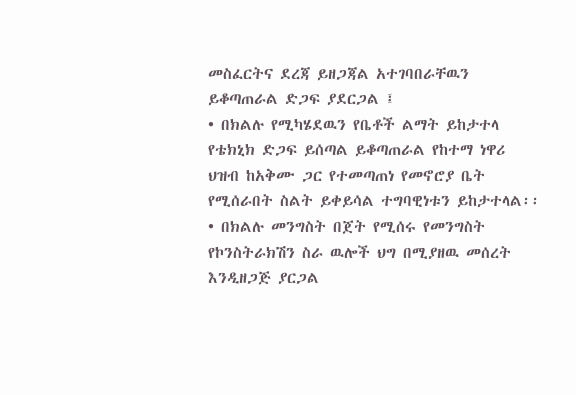መስፈርትና ደረጃ ይዘጋጃል አተገባበራቸዉን ይቆጣጠራል ድጋፍ ያደርጋል ፤
• በክልሉ የሚካሄደዉን የቤቶች ልማት ይከታተላ የቴክኒክ ድጋፍ ይሰጣል ይቆጣጠራል የከተማ ነዋሪ ህዝብ ከአቅሙ ጋር የተመጣጠነ የመኖሮያ ቤት የሚሰራበት ስልት ይቀይሳል ተግባዊነቱን ይከታተላል፡፡
• በክልሉ መንግስት በጀት የሚሰሩ የመንግስት የኮንስትራክሽን ስራ ዉሎች ህግ በሚያዘዉ መሰረት እንዲዘጋጅ ያርጋል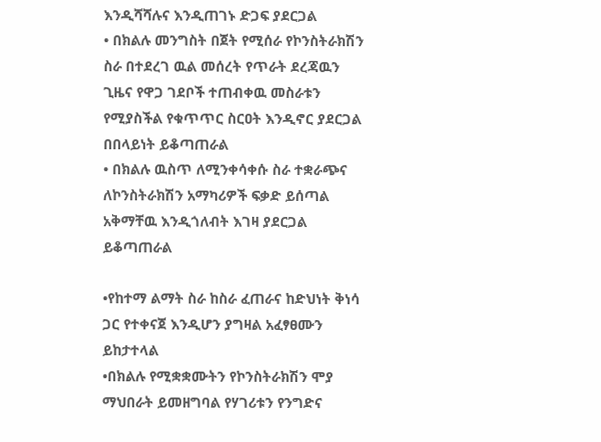እንዲሻሻሉና እንዲጠገኑ ድጋፍ ያደርጋል
• በክልሉ መንግስት በጀት የሚሰራ የኮንስትራክሽን ስራ በተደረገ ዉል መሰረት የጥራት ደረጃዉን ጊዜና የዋጋ ገደቦች ተጠብቀዉ መስራቱን የሚያስችል የቁጥጥር ስርዐት እንዲኖር ያደርጋል በበላይነት ይቆጣጠራል
• በክልሉ ዉስጥ ለሚንቀሳቀሱ ስራ ተቋራጭና ለኮንስትራክሽን አማካሪዎች ፍቃድ ይሰጣል አቅማቸዉ እንዲጎለብት እገዛ ያደርጋል ይቆጣጠራል

•የከተማ ልማት ስራ ከስራ ፈጠራና ከድህነት ቅነሳ ጋር የተቀናጀ እንዲሆን ያግዛል አፈፃፀሙን ይከታተላል
•በክልሉ የሚቋቋሙትን የኮንስትራክሽን ሞያ ማህበራት ይመዘግባል የሃገሪቱን የንግድና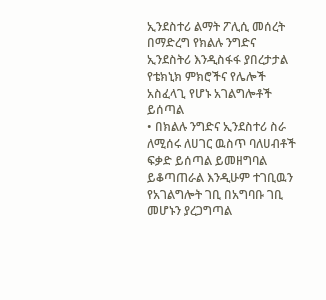ኢንደስተሪ ልማት ፖሊሲ መሰረት በማድረግ የክልሉ ንግድና ኢንደስትሪ እንዲስፋፋ ያበረታታል የቴክኒክ ምክሮችና የሌሎች አስፈላጊ የሆኑ አገልግሎቶች ይሰጣል
• በክልሉ ንግድና ኢንደስተሪ ስራ ለሚሰሩ ለሀገር ዉስጥ ባለሀብቶች ፍቃድ ይሰጣል ይመዘግባል ይቆጣጠራል እንዲሁም ተገቢዉን የአገልግሎት ገቢ በአግባቡ ገቢ መሆኑን ያረጋግጣል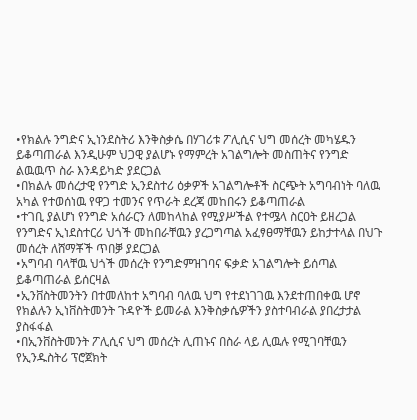•የክልሉ ንግድና ኢነንደስትሪ እንቅስቃሴ በሃገሪቱ ፖሊሲና ህግ መሰረት መካሄዱን ይቆጣጠራል እንዲሁም ህጋዊ ያልሆኑ የማምረት አገልግሎት መስጠትና የንግድ ልዉዉጥ ስራ እንዳይካድ ያደርጋል
•በክልሉ መሰረታዊ የንግድ ኢንደስተሪ ዕቃዎች አገልግሎቶች ስርጭት አግባብነት ባለዉ አካል የተወሰነዉ የዋጋ ተመንና የጥራት ደረጃ መከበሩን ይቆጣጠራል
•ተገቢ ያልሆነ የንግድ አሰራርን ለመከላከል የሚያሥችል የተᎂላ ስርዐት ይዘረጋል የንግድና ኢነደስተርሪ ህጎች መከበራቸዉን ያረጋግጣል አፈፃፀማቸዉን ይከታተላል በህጉ መሰረት ለሸማቾች ጥበቓ ያደርጋል
•አግባብ ባላቸዉ ህጎች መሰረት የንግድምዝገባና ፍቃድ አገልግሎት ይሰጣል ይቆጣጠራል ይሰርዛል
•ኢንቨስትመንትን በተመለከተ አግባብ ባለዉ ህግ የተደነገገዉ እንደተጠበቀዉ ሆኖ የክልሉን ኢነቨስትመንት ጉዳዮች ይመራል እንቅስቃሴዎችን ያስተባብራል ያበረታታል ያስፋፋል
•በኢንቨስትመንት ፖሊሲና ህግ መሰረት ሊጠኑና በስራ ላይ ሊዉሉ የሚገባቸዉን የኢንዱስትሪ ፕሮጀክት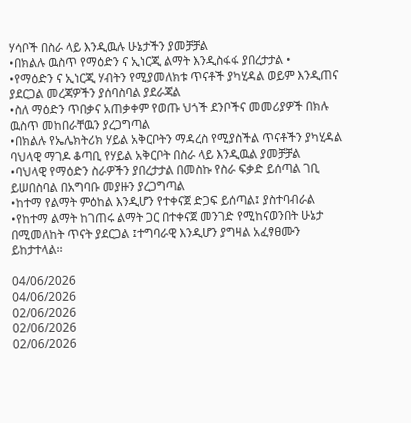ሃሳቦች በስራ ላይ እንዲዉሉ ሁኔታችን ያመቻቻል
•በክልሉ ዉስጥ የማዕድን ና ኢነርጂ ልማት እንዲስፋፋ ያበረታታል •
•የማዕድን ና ኢነርጂ ሃብትን የሚያመለክቱ ጥናቶች ያካሂዳል ወይም እንዲጠና ያደርጋል መረጃዎችን ያሰባስባል ያደራጃል
•ስለ ማዕድን ጥበቃና አጠቃቀም የወጡ ህጎች ደንቦችና መመሪያዎች በክሉ ዉስጥ መከበራቸዉን ያረጋግጣል
•በክልሉ የኤሌክትሪክ ሃይል አቅርቦትን ማዳረስ የሚያስችል ጥናቶችን ያካሂዳል ባህላዊ ማገዶ ቆጣቢ የሃይል አቅርቦት በስራ ላይ እንዲዉል ያመቻቻል
•ባህላዊ የማዕድን ስራዎችን ያበረታታል በመስኩ የስራ ፍቃድ ይሰጣል ገቢ ይሠበስባል በአግባቡ መያዙን ያረጋግጣል
•ከተማ የልማት ምዕከል እንዲሆን የተቀናጀ ድጋፍ ይሰጣል፤ ያስተባብራል
•የከተማ ልማት ከገጠሩ ልማት ጋር በተቀናጀ መንገድ የሚከናወንበት ሁኔታ በሚመለከት ጥናት ያደርጋል ፤ተግባራዊ እንዲሆን ያግዛል አፈፃፀሙን ይከታተላል፡፡

04/06/2026
04/06/2026
02/06/2026
02/06/2026
02/06/2026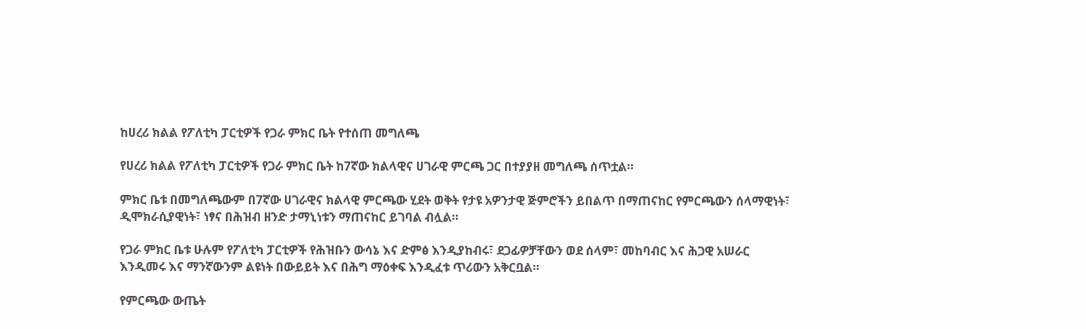ከሀረሪ ክልል የፖለቲካ ፓርቲዎች የጋራ ምክር ቤት የተሰጠ መግለጫ

የሀረሪ ክልል የፖለቲካ ፓርቲዎች የጋራ ምክር ቤት ከ7ኛው ክልላዊና ሀገራዊ ምርጫ ጋር በተያያዘ መግለጫ ሰጥቷል።

ምክር ቤቱ በመግለጫውም በ7ኛው ሀገራዊና ክልላዊ ምርጫው ሂደት ወቅት የታዩ አዎንታዊ ጅምሮችን ይበልጥ በማጠናከር የምርጫውን ሰላማዊነት፣ ዲሞክራሲያዊነት፣ ነፃና በሕዝብ ዘንድ ታማኒነቱን ማጠናከር ይገባል ብሏል።

የጋራ ምክር ቤቱ ሁሉም የፖለቲካ ፓርቲዎች የሕዝቡን ውሳኔ እና ድምፅ እንዲያከብሩ፣ ደጋፊዎቻቸውን ወደ ሰላም፣ መከባብር እና ሕጋዊ አሠራር እንዲመሩ እና ማንኛውንም ልዩነት በውይይት እና በሕግ ማዕቀፍ እንዲፈቱ ጥሪውን አቅርቧል።

የምርጫው ውጤት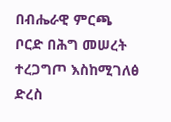በብሔራዊ ምርጫ ቦርድ በሕግ መሠረት ተረጋግጦ እስከሚገለፅ ድረስ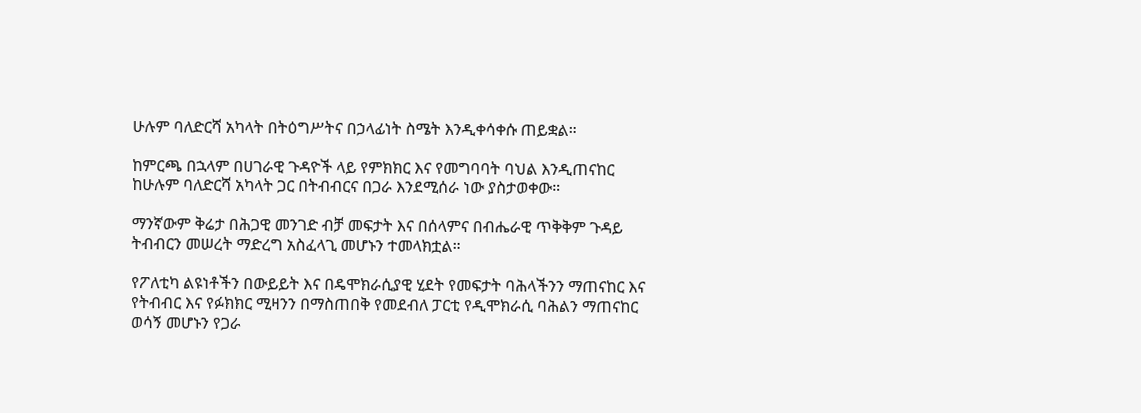ሁሉም ባለድርሻ አካላት በትዕግሥትና በኃላፊነት ስሜት እንዲቀሳቀሱ ጠይቋል።

ከምርጫ በኋላም በሀገራዊ ጉዳዮች ላይ የምክክር እና የመግባባት ባህል እንዲጠናከር ከሁሉም ባለድርሻ አካላት ጋር በትብብርና በጋራ እንደሚሰራ ነው ያስታወቀው።

ማንኛውም ቅሬታ በሕጋዊ መንገድ ብቻ መፍታት እና በሰላምና በብሔራዊ ጥቅቅም ጉዳይ ትብብርን መሠረት ማድረግ አስፈላጊ መሆኑን ተመላክቷል።

የፖለቲካ ልዩነቶችን በውይይት እና በዴሞክራሲያዊ ሂደት የመፍታት ባሕላችንን ማጠናከር እና የትብብር እና የፉክክር ሚዛንን በማስጠበቅ የመደብለ ፓርቲ የዲሞክራሲ ባሕልን ማጠናከር ወሳኝ መሆኑን የጋራ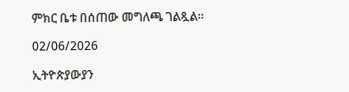ምክር ቤቱ በሰጠው መግለጫ ገልጿል።

02/06/2026

ኢትዮጵያውያን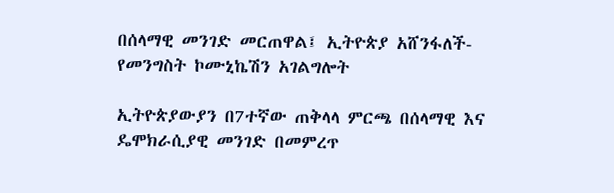በሰላማዊ መንገድ መርጠዋል፤ ኢትዮጵያ አሸንፋለች- የመንግስት ኮሙኒኬሽን አገልግሎት

ኢትዮጵያውያን በ7ተኛው ጠቅላላ ምርጫ በሰላማዊ እና ዴሞክራሲያዊ መንገድ በመምረጥ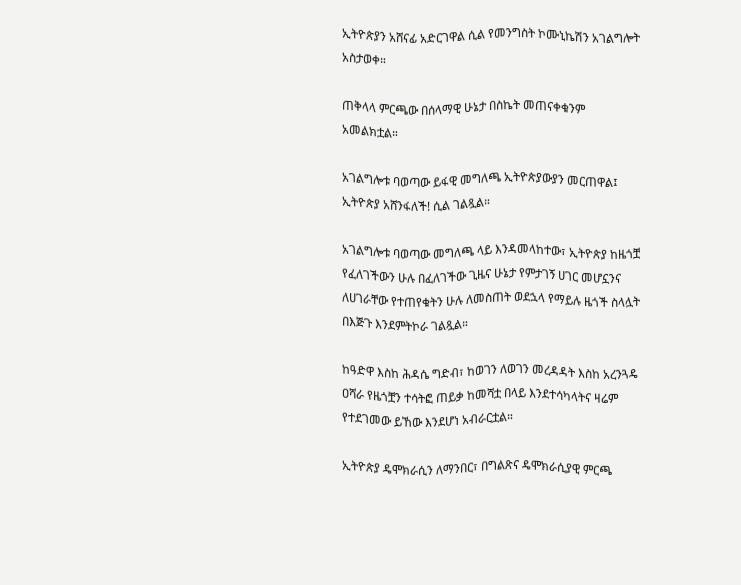ኢትዮጵያን አሸናፊ አድርገዋል ሲል የመንግስት ኮሙኒኬሽን አገልግሎት አስታወቀ።

ጠቅላላ ምርጫው በሰላማዊ ሁኔታ በስኬት መጠናቀቁንም አመልክቷል።

አገልግሎቱ ባወጣው ይፋዊ መግለጫ ኢትዮጵያውያን መርጠዋል፤ ኢትዮጵያ አሸንፋለች! ሲል ገልጿል።

አገልግሎቱ ባወጣው መግለጫ ላይ እንዳመላከተው፣ ኢትዮጵያ ከዜጎቿ የፈለገችውን ሁሉ በፈለገችው ጊዜና ሁኔታ የምታገኝ ሀገር መሆኗንና ለሀገራቸው የተጠየቁትን ሁሉ ለመስጠት ወደኋላ የማይሉ ዜጎች ስላሏት በእጅጉ እንደምትኮራ ገልጿል።

ከዓድዋ እስከ ሕዳሴ ግድብ፣ ከወገን ለወገን መረዳዳት እስከ አረንጓዴ ዐሻራ የዜጎቿን ተሳትፎ ጠይቃ ከመሻቷ በላይ እንደተሳካላትና ዛሬም የተደገመው ይኸው እንደሆነ አብራርቷል።

ኢትዮጵያ ዴሞክራሲን ለማንበር፣ በግልጽና ዴሞክራሲያዊ ምርጫ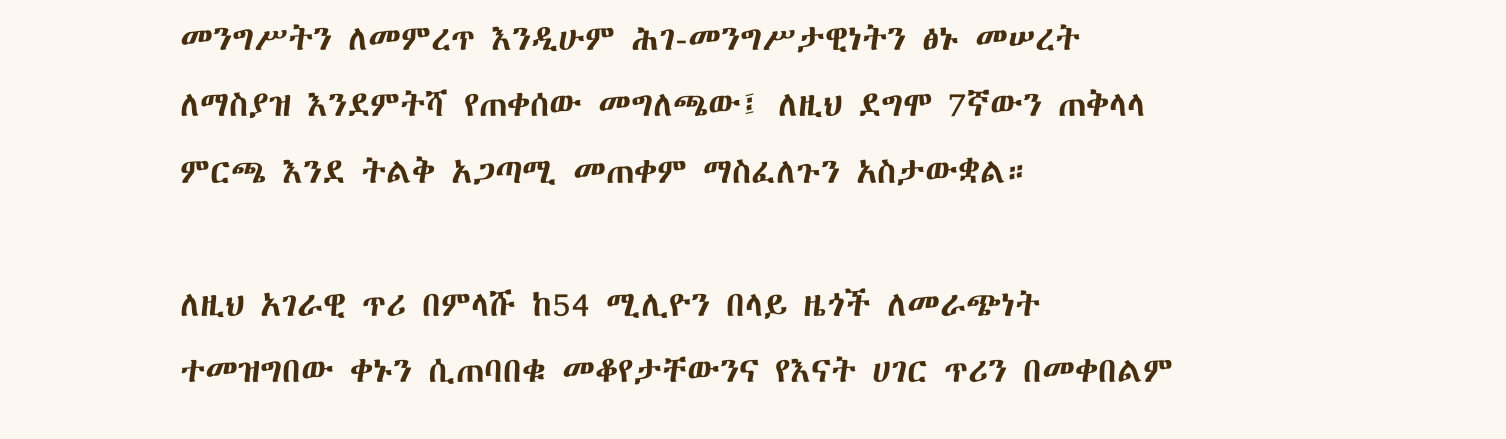መንግሥትን ለመምረጥ እንዲሁም ሕገ-መንግሥታዊነትን ፅኑ መሠረት ለማስያዝ እንደምትሻ የጠቀሰው መግለጫው፤ ለዚህ ደግሞ 7ኛውን ጠቅላላ ምርጫ እንደ ትልቅ አጋጣሚ መጠቀም ማስፈለጉን አስታውቋል።

ለዚህ አገራዊ ጥሪ በምላሹ ከ54 ሚሊዮን በላይ ዜጎች ለመራጭነት ተመዝግበው ቀኑን ሲጠባበቁ መቆየታቸውንና የእናት ሀገር ጥሪን በመቀበልም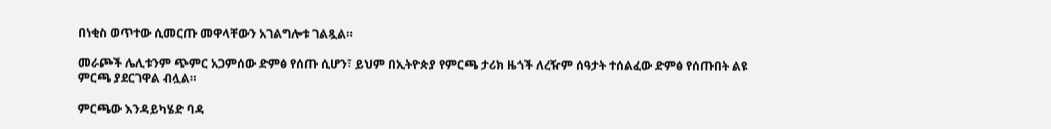በነቂስ ወጥተው ሲመርጡ መዋላቸውን አገልግሎቱ ገልጿል።

መራጮች ሌሊቱንም ጭምር አጋምሰው ድምፅ የሰጡ ሲሆን፣ ይህም በኢትዮጵያ የምርጫ ታሪክ ዜጎች ለረዥም ሰዓታት ተሰልፈው ድምፅ የሰጡበት ልዩ ምርጫ ያደርገዋል ብሏል።

ምርጫው እንዳይካሄድ ባዳ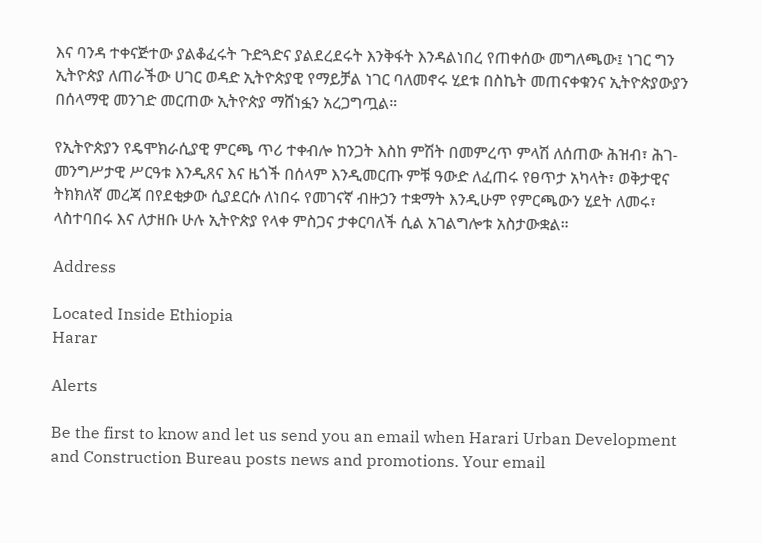እና ባንዳ ተቀናጅተው ያልቆፈሩት ጉድጓድና ያልደረደሩት እንቅፋት እንዳልነበረ የጠቀሰው መግለጫው፤ ነገር ግን ኢትዮጵያ ለጠራችው ሀገር ወዳድ ኢትዮጵያዊ የማይቻል ነገር ባለመኖሩ ሂደቱ በስኬት መጠናቀቁንና ኢትዮጵያውያን በሰላማዊ መንገድ መርጠው ኢትዮጵያ ማሸነፏን አረጋግጧል።

የኢትዮጵያን የዴሞክራሲያዊ ምርጫ ጥሪ ተቀብሎ ከንጋት እስከ ምሽት በመምረጥ ምላሽ ለሰጠው ሕዝብ፣ ሕገ-መንግሥታዊ ሥርዓቱ እንዲጸና እና ዜጎች በሰላም እንዲመርጡ ምቹ ዓውድ ለፈጠሩ የፀጥታ አካላት፣ ወቅታዊና ትክክለኛ መረጃ በየደቂቃው ሲያደርሱ ለነበሩ የመገናኛ ብዙኃን ተቋማት እንዲሁም የምርጫውን ሂደት ለመሩ፣ ላስተባበሩ እና ለታዘቡ ሁሉ ኢትዮጵያ የላቀ ምስጋና ታቀርባለች ሲል አገልግሎቱ አስታውቋል።

Address

Located Inside Ethiopia
Harar

Alerts

Be the first to know and let us send you an email when Harari Urban Development and Construction Bureau posts news and promotions. Your email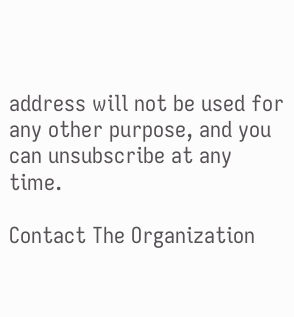address will not be used for any other purpose, and you can unsubscribe at any time.

Contact The Organization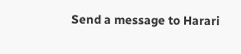Send a message to Harari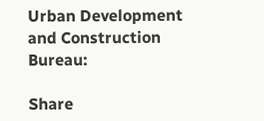Urban Development and Construction Bureau:

Share